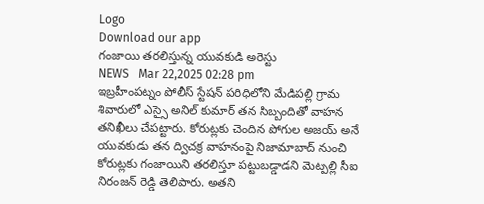Logo
Download our app
గంజాయి తరలిస్తున్న యువకుడి అరెస్టు
NEWS   Mar 22,2025 02:28 pm
ఇబ్రహీంపట్నం పోలీస్ స్టేషన్ పరిధిలోని మేడిపల్లి గ్రామ శివారులో ఎస్సై అనిల్ కుమార్ తన సిబ్బందితో వాహన తనిఖీలు చేపట్టారు. కోరుట్లకు చెందిన పోగుల అజయ్ అనే యువకుడు తన ద్విచక్ర వాహనంపై నిజామాబాద్ నుంచి కోరుట్లకు గంజాయిని తరలిస్తూ పట్టుబడ్డాడని మెట్పల్లి సీఐ నిరంజన్ రెడ్డి తెలిపారు. అతని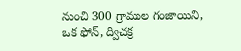నుంచి 300 గ్రాముల గంజాయిని, ఒక ఫోన్, ద్విచక్ర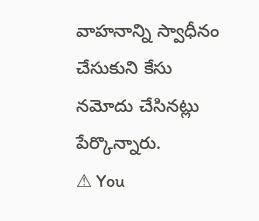వాహనాన్ని స్వాధీనం చేసుకుని కేసు నమోదు చేసినట్లు పేర్కొన్నారు.
⚠ You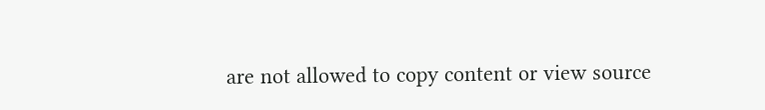are not allowed to copy content or view source